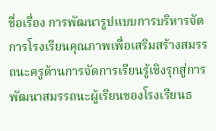ชื่อเรื่อง การพัฒนารูปแบบการบริหารจัดการโรงเรียนคุณภาพเพื่อเสริมสร้างสมรรถนะครูด้านการจัดการเรียนรู้เชิงรุกสู่การพัฒนาสมรรถนะผู้เรียนของโรงเรียนธ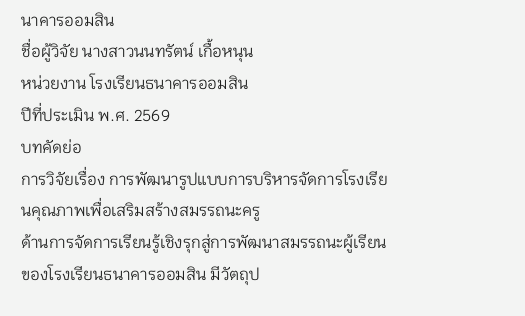นาคารออมสิน
ชื่อผู้วิจัย นางสาวนนทรัตน์ เกื้อหนุน
หน่วยงาน โรงเรียนธนาคารออมสิน
ปีที่ประเมิน พ.ศ. 2569
บทคัดย่อ
การวิจัยเรื่อง การพัฒนารูปแบบการบริหารจัดการโรงเรียนคุณภาพเพื่อเสริมสร้างสมรรถนะครู
ด้านการจัดการเรียนรู้เชิงรุกสู่การพัฒนาสมรรถนะผู้เรียนของโรงเรียนธนาคารออมสิน มีวัตถุป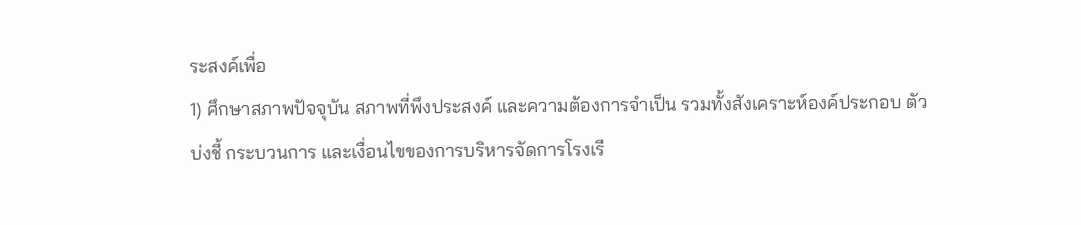ระสงค์เพื่อ
1) ศึกษาสภาพปัจจุบัน สภาพที่พึงประสงค์ และความต้องการจำเป็น รวมทั้งสังเคราะห์องค์ประกอบ ตัวบ่งชี้ กระบวนการ และเงื่อนไขของการบริหารจัดการโรงเรี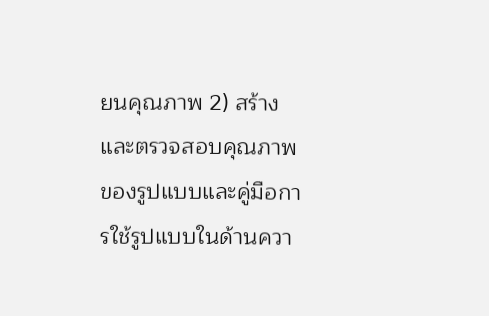ยนคุณภาพ 2) สร้างและตรวจสอบคุณภาพของรูปแบบและคู่มือการใช้รูปแบบในด้านควา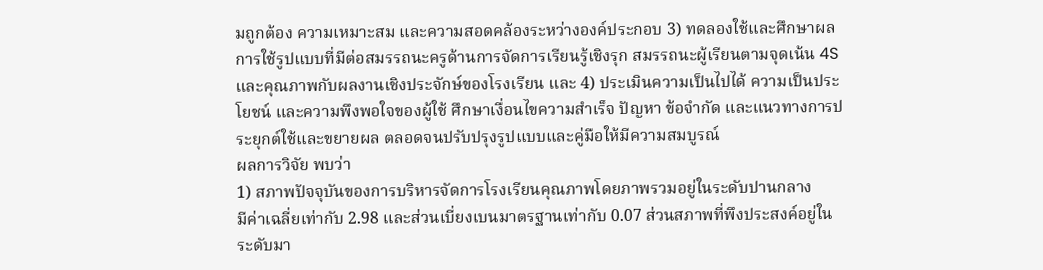มถูกต้อง ความเหมาะสม และความสอดคล้องระหว่างองค์ประกอบ 3) ทดลองใช้และศึกษาผลการใช้รูปแบบที่มีต่อสมรรถนะครูด้านการจัดการเรียนรู้เชิงรุก สมรรถนะผู้เรียนตามจุดเน้น 4S และคุณภาพกับผลงานเชิงประจักษ์ของโรงเรียน และ 4) ประเมินความเป็นไปได้ ความเป็นประโยชน์ และความพึงพอใจของผู้ใช้ ศึกษาเงื่อนไขความสำเร็จ ปัญหา ข้อจำกัด และแนวทางการประยุกต์ใช้และขยายผล ตลอดจนปรับปรุงรูปแบบและคู่มือให้มีความสมบูรณ์
ผลการวิจัย พบว่า
1) สภาพปัจจุบันของการบริหารจัดการโรงเรียนคุณภาพโดยภาพรวมอยู่ในระดับปานกลาง
มีค่าเฉลี่ยเท่ากับ 2.98 และส่วนเบี่ยงเบนมาตรฐานเท่ากับ 0.07 ส่วนสภาพที่พึงประสงค์อยู่ในระดับมา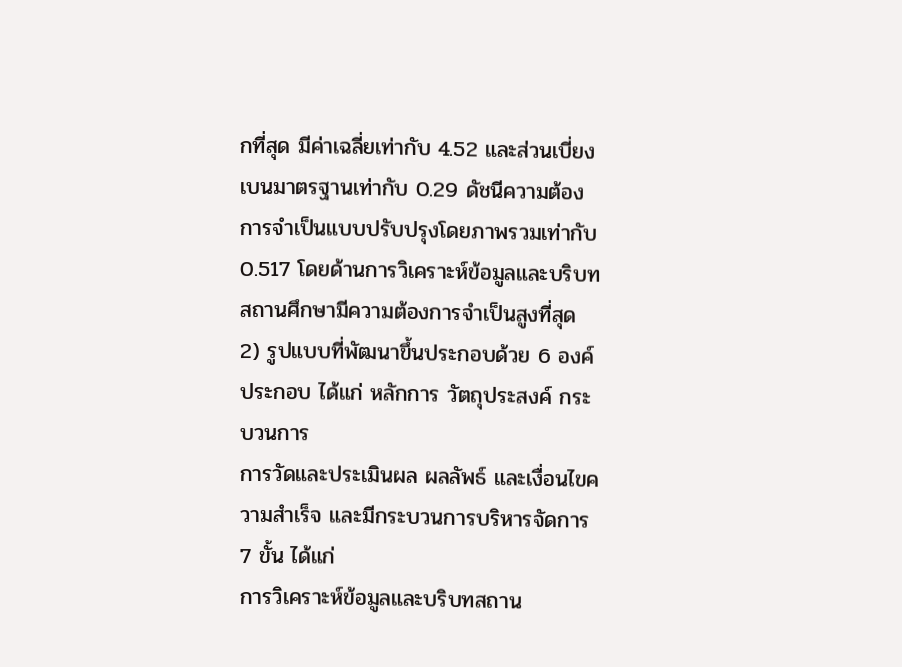กที่สุด มีค่าเฉลี่ยเท่ากับ 4.52 และส่วนเบี่ยงเบนมาตรฐานเท่ากับ 0.29 ดัชนีความต้องการจำเป็นแบบปรับปรุงโดยภาพรวมเท่ากับ 0.517 โดยด้านการวิเคราะห์ข้อมูลและบริบทสถานศึกษามีความต้องการจำเป็นสูงที่สุด
2) รูปแบบที่พัฒนาขึ้นประกอบด้วย 6 องค์ประกอบ ได้แก่ หลักการ วัตถุประสงค์ กระบวนการ
การวัดและประเมินผล ผลลัพธ์ และเงื่อนไขความสำเร็จ และมีกระบวนการบริหารจัดการ 7 ขั้น ได้แก่
การวิเคราะห์ข้อมูลและบริบทสถาน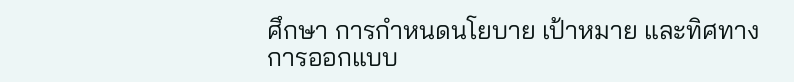ศึกษา การกำหนดนโยบาย เป้าหมาย และทิศทาง การออกแบบ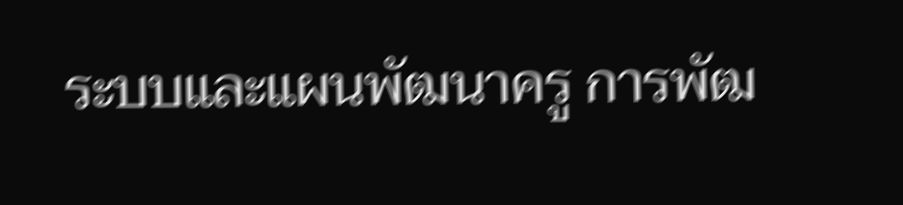ระบบและแผนพัฒนาครู การพัฒ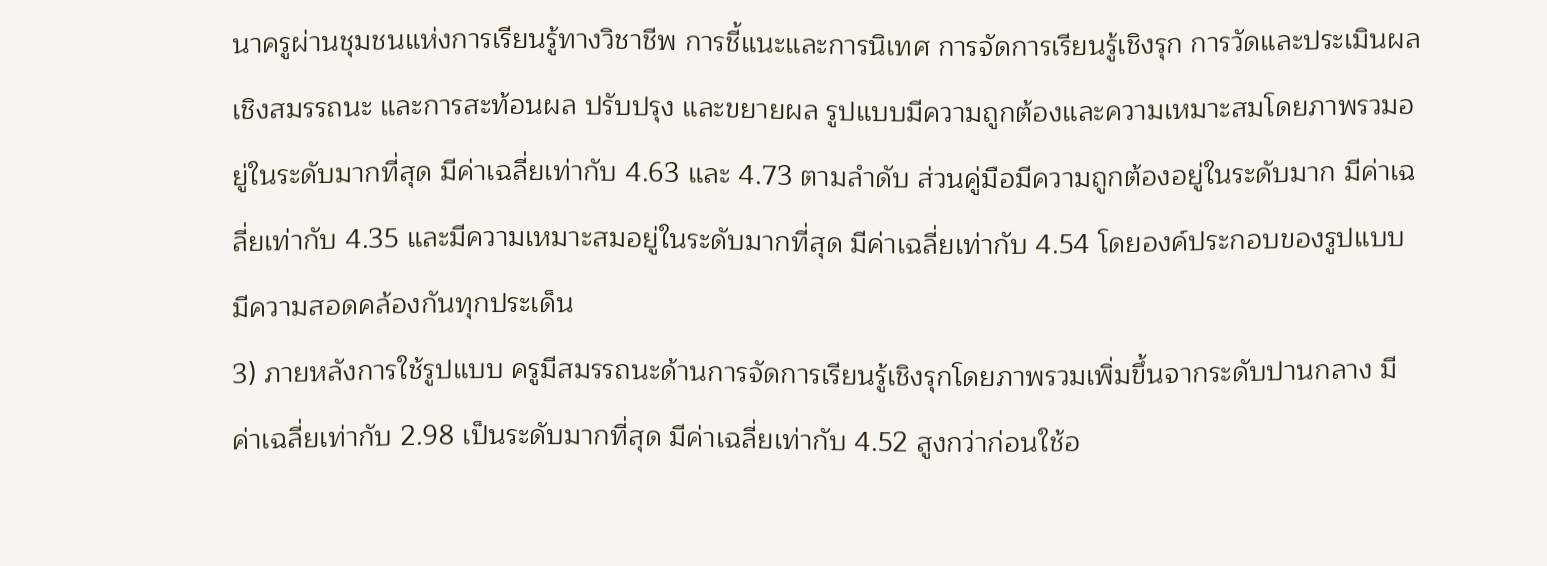นาครูผ่านชุมชนแห่งการเรียนรู้ทางวิชาชีพ การชี้แนะและการนิเทศ การจัดการเรียนรู้เชิงรุก การวัดและประเมินผลเชิงสมรรถนะ และการสะท้อนผล ปรับปรุง และขยายผล รูปแบบมีความถูกต้องและความเหมาะสมโดยภาพรวมอยู่ในระดับมากที่สุด มีค่าเฉลี่ยเท่ากับ 4.63 และ 4.73 ตามลำดับ ส่วนคู่มือมีความถูกต้องอยู่ในระดับมาก มีค่าเฉลี่ยเท่ากับ 4.35 และมีความเหมาะสมอยู่ในระดับมากที่สุด มีค่าเฉลี่ยเท่ากับ 4.54 โดยองค์ประกอบของรูปแบบมีความสอดคล้องกันทุกประเด็น
3) ภายหลังการใช้รูปแบบ ครูมีสมรรถนะด้านการจัดการเรียนรู้เชิงรุกโดยภาพรวมเพิ่มขึ้นจากระดับปานกลาง มีค่าเฉลี่ยเท่ากับ 2.98 เป็นระดับมากที่สุด มีค่าเฉลี่ยเท่ากับ 4.52 สูงกว่าก่อนใช้อ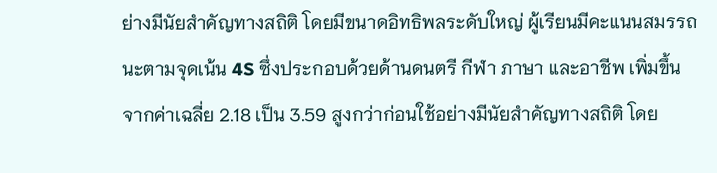ย่างมีนัยสำคัญทางสถิติ โดยมีขนาดอิทธิพลระดับใหญ่ ผู้เรียนมีคะแนนสมรรถนะตามจุดเน้น 4S ซึ่งประกอบด้วยด้านดนตรี กีฬา ภาษา และอาชีพ เพิ่มขึ้นจากค่าเฉลี่ย 2.18 เป็น 3.59 สูงกว่าก่อนใช้อย่างมีนัยสำคัญทางสถิติ โดย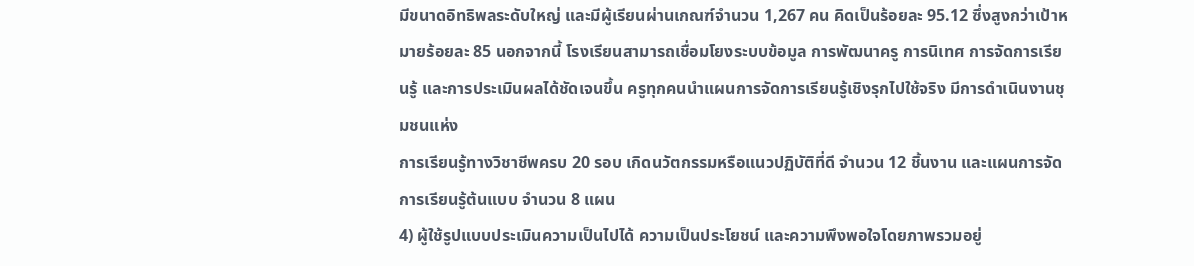มีขนาดอิทธิพลระดับใหญ่ และมีผู้เรียนผ่านเกณฑ์จำนวน 1,267 คน คิดเป็นร้อยละ 95.12 ซึ่งสูงกว่าเป้าหมายร้อยละ 85 นอกจากนี้ โรงเรียนสามารถเชื่อมโยงระบบข้อมูล การพัฒนาครู การนิเทศ การจัดการเรียนรู้ และการประเมินผลได้ชัดเจนขึ้น ครูทุกคนนำแผนการจัดการเรียนรู้เชิงรุกไปใช้จริง มีการดำเนินงานชุมชนแห่ง
การเรียนรู้ทางวิชาชีพครบ 20 รอบ เกิดนวัตกรรมหรือแนวปฏิบัติที่ดี จำนวน 12 ชิ้นงาน และแผนการจัดการเรียนรู้ต้นแบบ จำนวน 8 แผน
4) ผู้ใช้รูปแบบประเมินความเป็นไปได้ ความเป็นประโยชน์ และความพึงพอใจโดยภาพรวมอยู่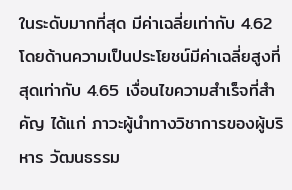ในระดับมากที่สุด มีค่าเฉลี่ยเท่ากับ 4.62 โดยด้านความเป็นประโยชน์มีค่าเฉลี่ยสูงที่สุดเท่ากับ 4.65 เงื่อนไขความสำเร็จที่สำคัญ ได้แก่ ภาวะผู้นำทางวิชาการของผู้บริหาร วัฒนธรรม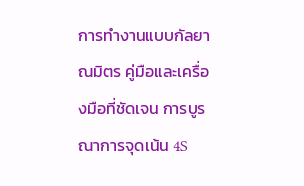การทำงานแบบกัลยาณมิตร คู่มือและเครื่องมือที่ชัดเจน การบูรณาการจุดเน้น 4S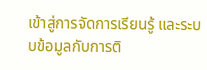เข้าสู่การจัดการเรียนรู้ และระบบข้อมูลกับการติ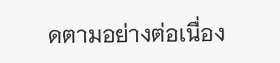ดตามอย่างต่อเนื่อง